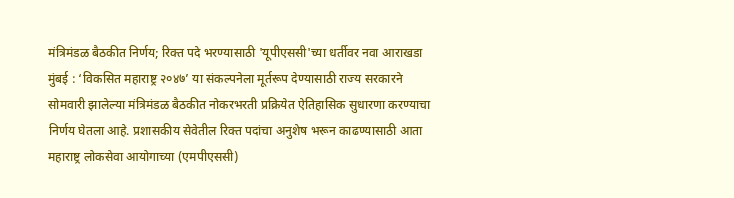मंत्रिमंडळ बैठकीत निर्णय; रिक्त पदे भरण्यासाठी 'यूपीएससी'च्या धर्तीवर नवा आराखडा
मुंबई : ‘विकसित महाराष्ट्र २०४७’ या संकल्पनेला मूर्तरूप देण्यासाठी राज्य सरकारने सोमवारी झालेल्या मंत्रिमंडळ बैठकीत नोकरभरती प्रक्रियेत ऐतिहासिक सुधारणा करण्याचा निर्णय घेतला आहे. प्रशासकीय सेवेतील रिक्त पदांचा अनुशेष भरून काढण्यासाठी आता महाराष्ट्र लोकसेवा आयोगाच्या (एमपीएससी)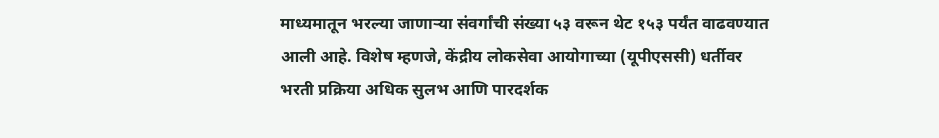माध्यमातून भरल्या जाणाऱ्या संवर्गांची संख्या ५३ वरून थेट १५३ पर्यंत वाढवण्यात आली आहे. विशेष म्हणजे, केंद्रीय लोकसेवा आयोगाच्या (यूपीएससी) धर्तीवर भरती प्रक्रिया अधिक सुलभ आणि पारदर्शक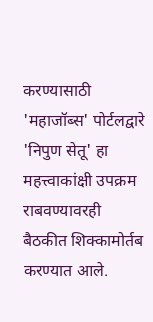करण्यासाठी 'महाजॉब्स' पोर्टलद्वारे 'निपुण सेतू' हा महत्त्वाकांक्षी उपक्रम राबवण्यावरही बैठकीत शिक्कामोर्तब करण्यात आले.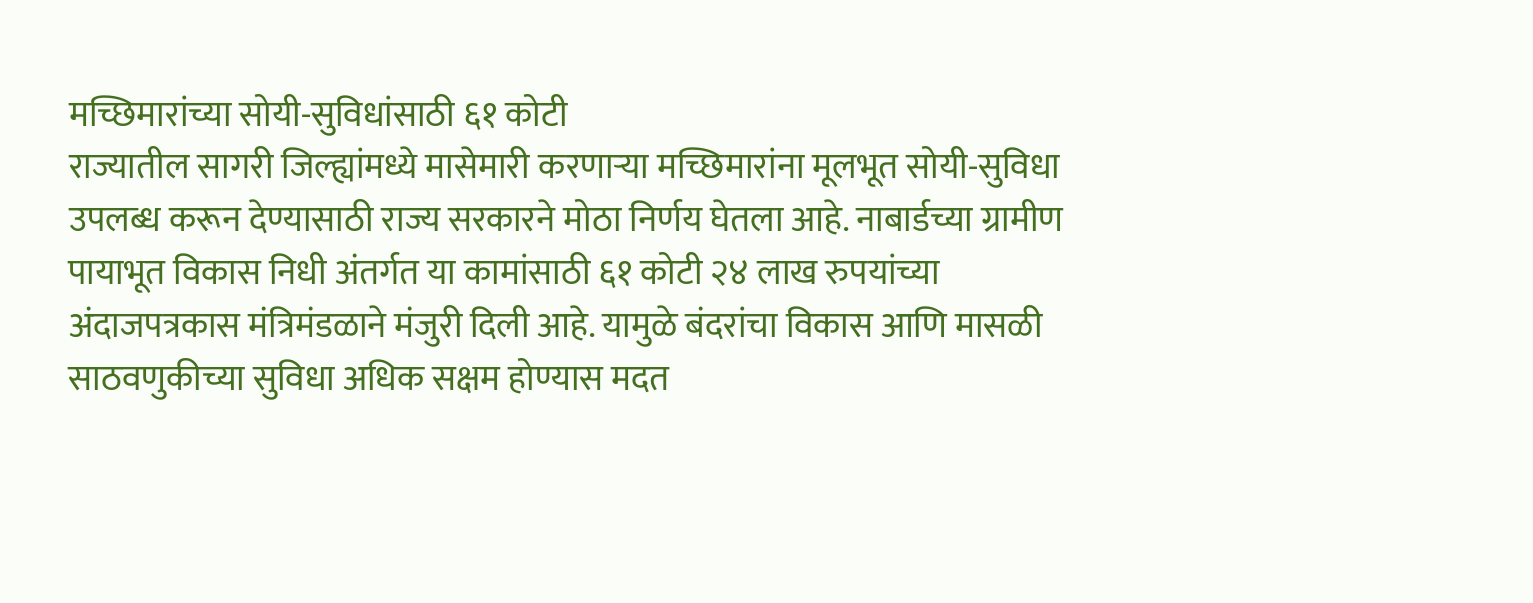मच्छिमारांच्या सोयी-सुविधांसाठी ६१ कोटी
राज्यातील सागरी जिल्ह्यांमध्ये मासेमारी करणाऱ्या मच्छिमारांना मूलभूत सोयी-सुविधा उपलब्ध करून देण्यासाठी राज्य सरकारने मोठा निर्णय घेतला आहे. नाबार्डच्या ग्रामीण पायाभूत विकास निधी अंतर्गत या कामांसाठी ६१ कोटी २४ लाख रुपयांच्या अंदाजपत्रकास मंत्रिमंडळाने मंजुरी दिली आहे. यामुळे बंदरांचा विकास आणि मासळी साठवणुकीच्या सुविधा अधिक सक्षम होण्यास मदत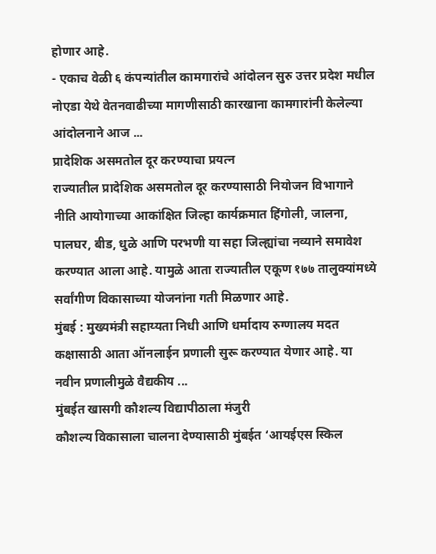होणार आहे.
- एकाच वेळी ६ कंपन्यांतील कामगारांचे आंदोलन सुरु उत्तर प्रदेश मधील नोएडा येथे वेतनवाढीच्या मागणीसाठी कारखाना कामगारांनी केलेल्या आंदोलनाने आज ...
प्रादेशिक असमतोल दूर करण्याचा प्रयत्न
राज्यातील प्रादेशिक असमतोल दूर करण्यासाठी नियोजन विभागाने नीति आयोगाच्या आकांक्षित जिल्हा कार्यक्रमात हिंगोली, जालना, पालघर, बीड, धुळे आणि परभणी या सहा जिल्ह्यांचा नव्याने समावेश करण्यात आला आहे. यामुळे आता राज्यातील एकूण १७७ तालुक्यांमध्ये सर्वांगीण विकासाच्या योजनांना गती मिळणार आहे.
मुंबई : मुख्यमंत्री सहाय्यता निधी आणि धर्मादाय रुग्णालय मदत कक्षासाठी आता ऑनलाईन प्रणाली सुरू करण्यात येणार आहे. या नवीन प्रणालीमुळे वैद्यकीय ...
मुंबईत खासगी कौशल्य विद्यापीठाला मंजुरी
कौशल्य विकासाला चालना देण्यासाठी मुंबईत ‘आयईएस स्किल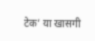टेक’ या खासगी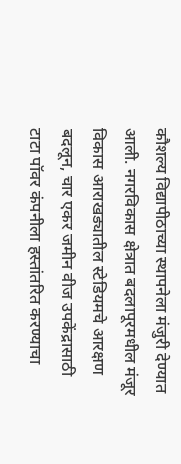कौशल्य विद्यापीठाच्या स्थापनेला मंजुरी देण्यात आली. नगरविकास क्षेत्रात बदलापूरमधील मंजूर विकास आराखड्यातील स्टेडियमचे आरक्षण बदलून, चार एकर जमीन वीज उपकेंद्रासाठी टाटा पॉवर कंपनीला हस्तांतरित करण्याचा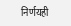निर्णयही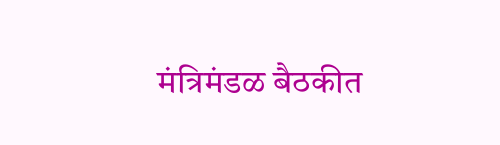मंत्रिमंडळ बैठकीत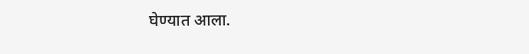घेण्यात आला.